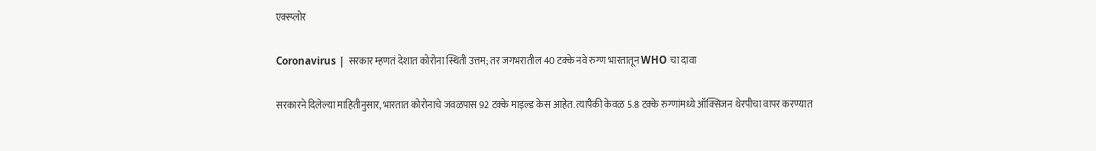एक्स्प्लोर

Coronavirus | सरकार म्हणतं देशात कोरोना स्थिती उत्तम; तर जगभरातील 40 टक्के नवे रुग्ण भारतातून WHO चा दावा

सरकारने दिलेल्या माहितीनुसार, भारतात कोरोनाचे जवळपास 92 टक्के माइल्ड केस आहेत. त्यापैकी केवळ 5.8 टक्के रुग्णांमध्ये ऑक्सिजन थेरपीचा वापर करण्यात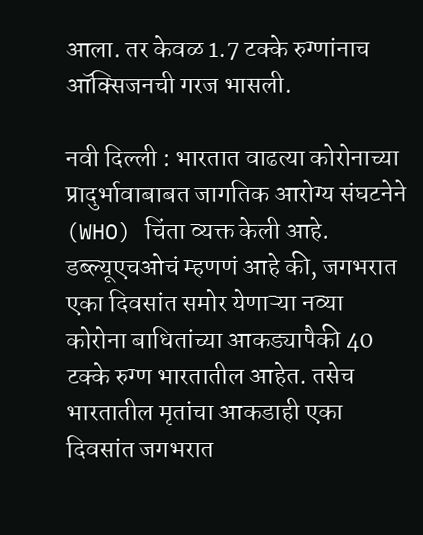आला. तर केवळ 1.7 टक्के रुग्णांनाच ऑक्सिजनची गरज भासली.

नवी दिल्ली : भारतात वाढत्या कोरोनाच्या प्रादुर्भावाबाबत जागतिक आरोग्य संघटनेने (WHO) चिंता व्यक्त केली आहे. डब्ल्यूएचओचं म्हणणं आहे की, जगभरात एका दिवसांत समोर येणाऱ्या नव्या कोरोना बाधितांच्या आकड्यापैकी 40 टक्के रुग्ण भारतातील आहेत. तसेच भारतातील मृतांचा आकडाही एका दिवसांत जगभरात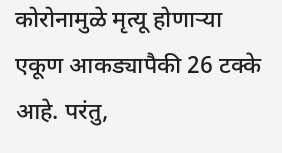कोरोनामुळे मृत्यू होणाऱ्या एकूण आकड्यापैकी 26 टक्के आहे. परंतु,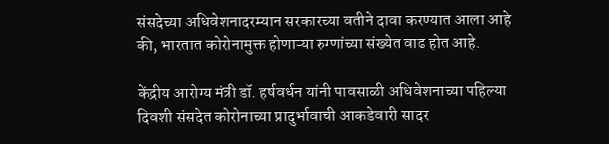संसदेच्या अधिवेशनादरम्यान सरकारच्या वतीने दावा करण्यात आला आहे की, भारतात कोरोनामुक्त होणाऱ्या रुग्णांच्या संख्येत वाढ होत आहे.

केंद्रीय आरोग्य मंत्री डॉ. हर्षवर्धन यांनी पावसाळी अधिवेशनाच्या पहिल्या दिवशी संसदेत कोरोनाच्या प्रादुर्भावाची आकडेवारी सादर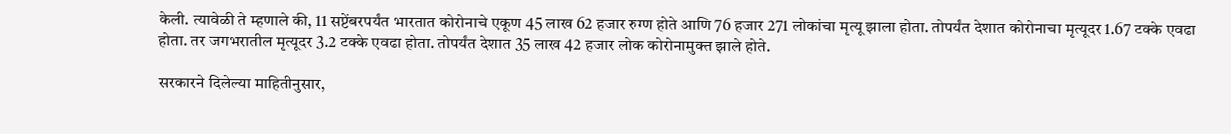केली. त्यावेळी ते म्हणाले की, 11 सप्टेंबरपर्यंत भारतात कोरोनाचे एकूण 45 लाख 62 हजार रुग्ण होते आणि 76 हजार 271 लोकांचा मृत्यू झाला होता. तोपर्यंत देशात कोरोनाचा मृत्यूदर 1.67 टक्के एवढा होता. तर जगभरातील मृत्यूदर 3.2 टक्के एवढा होता. तोपर्यंत देशात 35 लाख 42 हजार लोक कोरोनामुक्त झाले होते.

सरकारने दिलेल्या माहितीनुसार,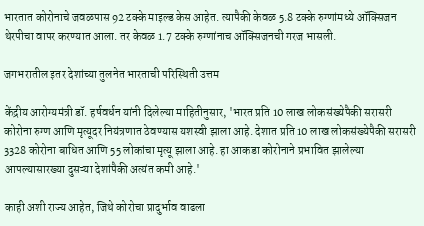भारतात कोरोनाचे जवळपास 92 टक्के माइल्ड केस आहेत. त्यापैकी केवळ 5.8 टक्के रुग्णांमध्ये ऑक्सिजन थेरपीचा वापर करण्यात आला. तर केवळ 1.7 टक्के रुग्णांनाच ऑक्सिजनची गरज भासली.

जगभरातील इतर देशांच्या तुलनेत भारताची परिस्थिती उत्तम

केंद्रीय आरोग्यमंत्री डॉ. हर्षवर्धन यांनी दिलेल्या माहितीनुसार, 'भारत प्रति 10 लाख लोकसंख्येपैकी सरासरी कोरोना रुग्ण आणि मृत्यूदर नियंत्रणात ठेवण्यास यशस्वी झाला आहे. देशात प्रति 10 लाख लोकसंख्येपैकी सरासरी 3328 कोरोना बाधित आणि 55 लोकांचा मृत्यू झाला आहे. हा आकडा कोरोनाने प्रभावित झालेल्या आपल्यासारख्या दुसऱ्या देशांपैकी अत्यंत कमी आहे.'

काही अशी राज्य आहेत, जिथे कोरोचा प्रादुर्भाव वाढला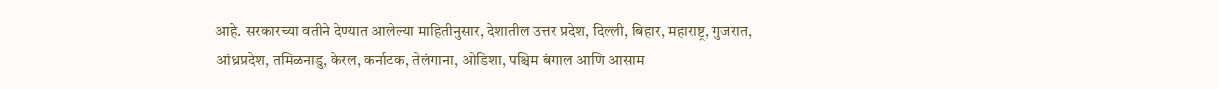आहे. सरकारच्या वतीने देण्यात आलेल्या माहितीनुसार, देशातील उत्तर प्रदेश, दिल्ली, बिहार, महाराष्ट्र, गुजरात, आंध्रप्रदेश, तमिळनाडु, केरल, कर्नाटक, तेलंगाना, ओडिशा, पश्चिम बंगाल आणि आसाम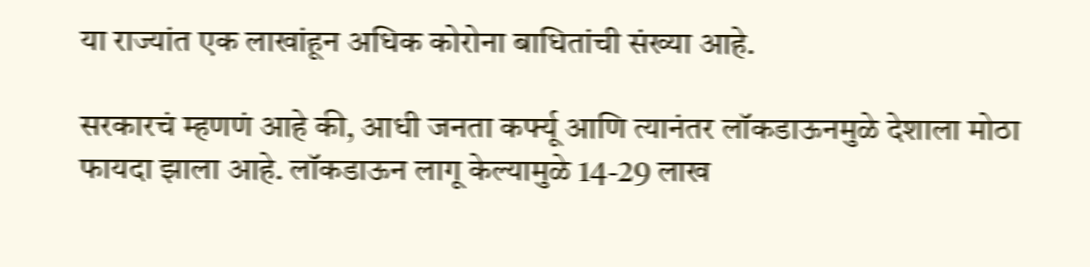या राज्यांत एक लाखांहून अधिक कोरोना बाधितांची संख्या आहे.

सरकारचं म्हणणं आहे की, आधी जनता कर्फ्यू आणि त्यानंतर लॉकडाऊनमुळे देशाला मोठा फायदा झाला आहे. लॉकडाऊन लागू केल्यामुळे 14-29 लाख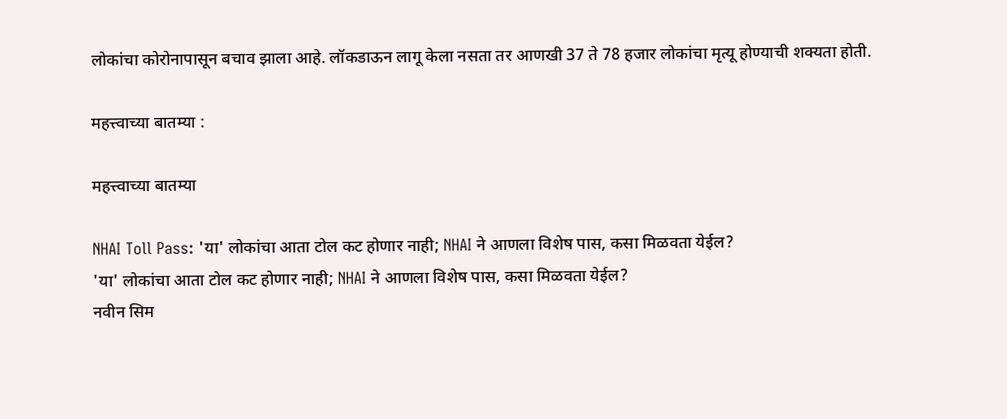लोकांचा कोरोनापासून बचाव झाला आहे. लॉकडाऊन लागू केला नसता तर आणखी 37 ते 78 हजार लोकांचा मृत्यू होण्याची शक्यता होती.

महत्त्वाच्या बातम्या :

महत्त्वाच्या बातम्या

NHAI Toll Pass: 'या' लोकांचा आता टोल कट होणार नाही; NHAI ने आणला विशेष पास, कसा मिळवता येईल?
'या' लोकांचा आता टोल कट होणार नाही; NHAI ने आणला विशेष पास, कसा मिळवता येईल?
नवीन सिम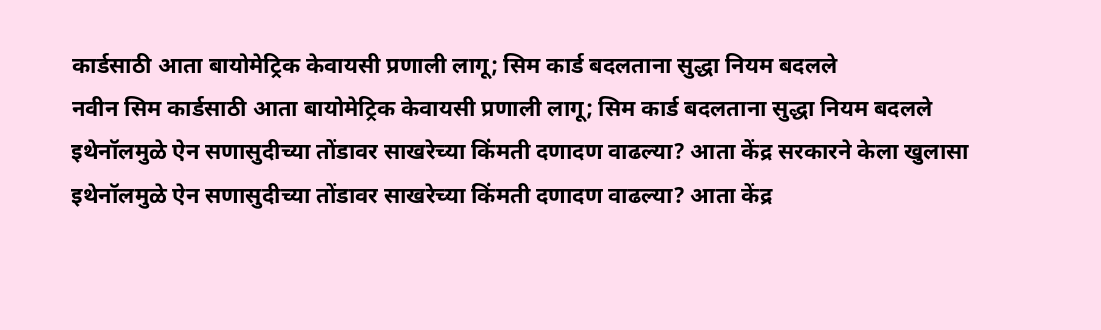कार्डसाठी आता बायोमेट्रिक केवायसी प्रणाली लागू; सिम कार्ड बदलताना सुद्धा नियम बदलले
नवीन सिम कार्डसाठी आता बायोमेट्रिक केवायसी प्रणाली लागू; सिम कार्ड बदलताना सुद्धा नियम बदलले
इथेनॉलमुळे ऐन सणासुदीच्या तोंडावर साखरेच्या किंमती दणादण वाढल्या? आता केंद्र सरकारने केला खुलासा
इथेनॉलमुळे ऐन सणासुदीच्या तोंडावर साखरेच्या किंमती दणादण वाढल्या? आता केंद्र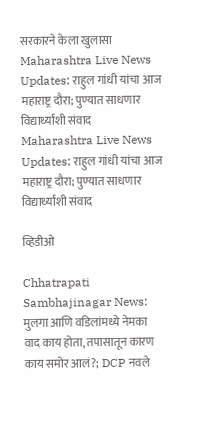सरकारने केला खुलासा
Maharashtra Live News Updates: राहुल गांधी यांचा आज महाराष्ट्र दौरा; पुण्यात साधणार विद्यार्थ्यांशी संवाद
Maharashtra Live News Updates: राहुल गांधी यांचा आज महाराष्ट्र दौरा; पुण्यात साधणार विद्यार्थ्यांशी संवाद

व्हिडीओ

Chhatrapati Sambhajinagar News: मुलगा आणि वडिलांमध्ये नेमका वाद काय होता, तपासातून कारण काय समोर आलं?; DCP नवले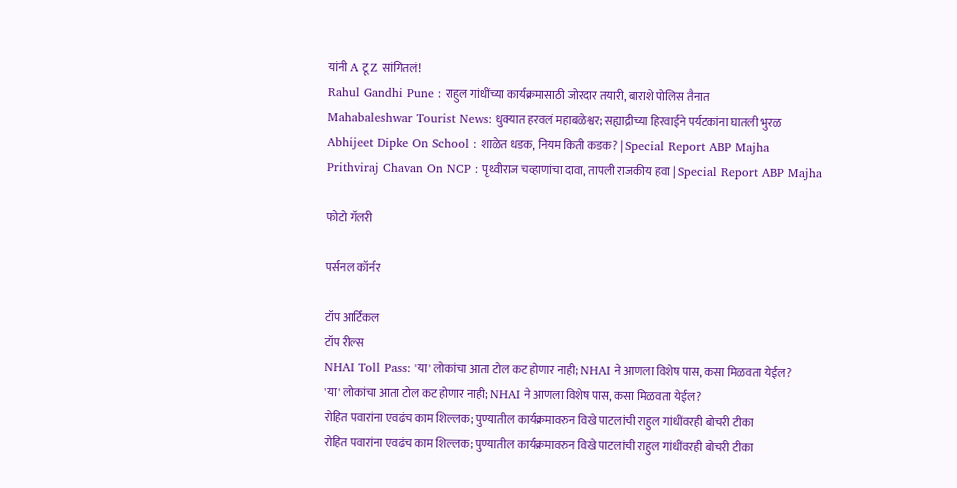यांनी A टू Z सांगितलं!
Rahul Gandhi Pune : राहुल गांधींच्या कार्यक्रमासाठी जोरदार तयारी, बाराशे पोलिस तैनात
Mahabaleshwar Tourist News: धुक्यात हरवलं महाबळेश्वर; सह्याद्रीच्या हिरवाईने पर्यटकांना घातली भुरळ
Abhijeet Dipke On School : शाळेत धडक, नियम किती कडक? | Special Report ABP Majha
Prithviraj Chavan On NCP : पृथ्वीराज चव्हाणांचा दावा, तापली राजकीय हवा | Special Report ABP Majha

फोटो गॅलरी

पर्सनल कॉर्नर

टॉप आर्टिकल
टॉप रील्स
NHAI Toll Pass: 'या' लोकांचा आता टोल कट होणार नाही; NHAI ने आणला विशेष पास, कसा मिळवता येईल?
'या' लोकांचा आता टोल कट होणार नाही; NHAI ने आणला विशेष पास, कसा मिळवता येईल?
रोहित पवारांना एवढंच काम शिल्लक; पुण्यातील कार्यक्रमावरुन विखे पाटलांची राहुल गांधींवरही बोचरी टीका
रोहित पवारांना एवढंच काम शिल्लक; पुण्यातील कार्यक्रमावरुन विखे पाटलांची राहुल गांधींवरही बोचरी टीका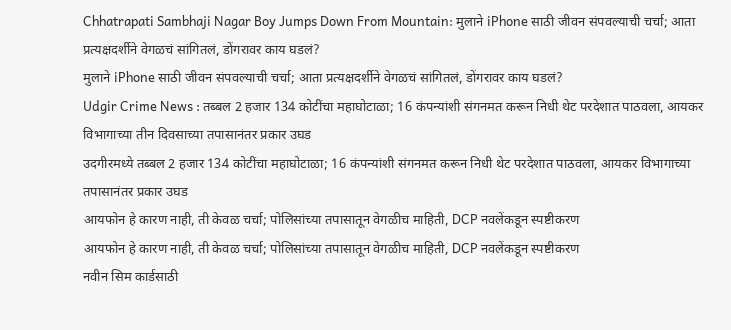Chhatrapati Sambhaji Nagar Boy Jumps Down From Mountain: मुलाने iPhone साठी जीवन संपवल्याची चर्चा; आता प्रत्यक्षदर्शीने वेगळचं सांगितलं, डोंगरावर काय घडलं?
मुलाने iPhone साठी जीवन संपवल्याची चर्चा; आता प्रत्यक्षदर्शीने वेगळचं सांगितलं, डोंगरावर काय घडलं?
Udgir Crime News : तब्बल 2 हजार 134 कोटींचा महाघोटाळा; 16 कंपन्यांशी संगनमत करून निधी थेट परदेशात पाठवला, आयकर विभागाच्या तीन दिवसाच्या तपासानंतर प्रकार उघड
उदगीरमध्ये तब्बल 2 हजार 134 कोटींचा महाघोटाळा; 16 कंपन्यांशी संगनमत करून निधी थेट परदेशात पाठवला, आयकर विभागाच्या तपासानंतर प्रकार उघड
आयफोन हे कारण नाही, ती केवळ चर्चा; पोलिसांच्या तपासातून वेगळीच माहिती, DCP नवलेंकडून स्पष्टीकरण
आयफोन हे कारण नाही, ती केवळ चर्चा; पोलिसांच्या तपासातून वेगळीच माहिती, DCP नवलेंकडून स्पष्टीकरण
नवीन सिम कार्डसाठी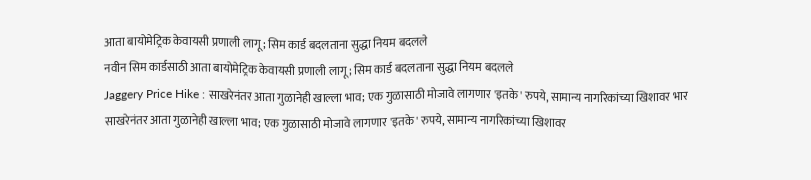आता बायोमेट्रिक केवायसी प्रणाली लागू; सिम कार्ड बदलताना सुद्धा नियम बदलले
नवीन सिम कार्डसाठी आता बायोमेट्रिक केवायसी प्रणाली लागू; सिम कार्ड बदलताना सुद्धा नियम बदलले
Jaggery Price Hike : साखरेनंतर आता गुळानेही खाल्ला भाव; एक गुळासाठी मोजावे लागणार 'इतके' रुपये, सामान्य नागरिकांच्या खिशावर भार
साखरेनंतर आता गुळानेही खाल्ला भाव; एक गुळासाठी मोजावे लागणार 'इतके' रुपये, सामान्य नागरिकांच्या खिशावर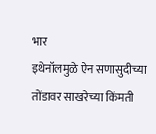भार
इथेनॉलमुळे ऐन सणासुदीच्या तोंडावर साखरेच्या किंमती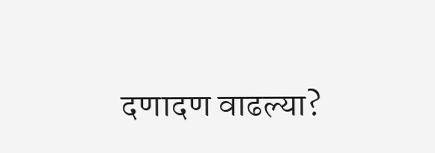दणादण वाढल्या?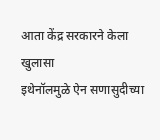आता केंद्र सरकारने केला खुलासा
इथेनॉलमुळे ऐन सणासुदीच्या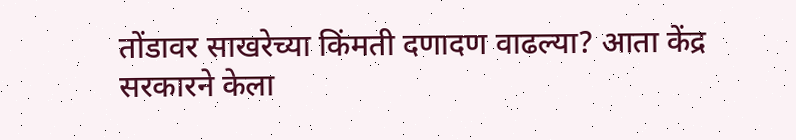तोंडावर साखरेच्या किंमती दणादण वाढल्या? आता केंद्र सरकारने केला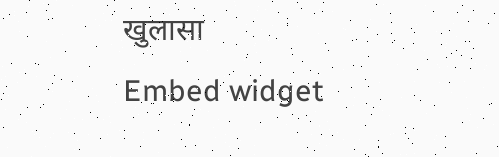खुलासा
Embed widget